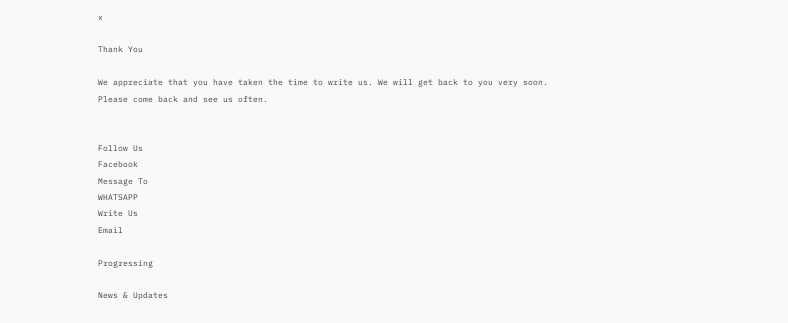x

Thank You

We appreciate that you have taken the time to write us. We will get back to you very soon. Please come back and see us often.


Follow Us
Facebook
Message To
WHATSAPP
Write Us
Email

Progressing

News & Updates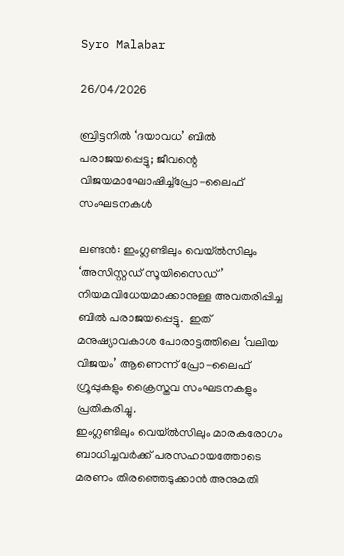Syro Malabar

26/04/2026

ബ്രിട്ടനില്‍ ‘ദയാവധ’ ബില്‍ പരാജയപ്പെട്ടു; ജീവന്റെ വിജയമാഘോഷിച്ച്പ്രോ-ലൈഫ് സംഘടനകള്‍

ലണ്ടന്‍: ഇംഗ്ലണ്ടിലും വെയ്ല്‍സിലും  ‘അസിസ്റ്റഡ് സൂയിസൈഡ്’  നിയമവിധേയമാക്കാനുള്ള അവതരിപ്പിച്ച ബില്‍ പരാജയപ്പെട്ടു.  ഇത് മനുഷ്യാവകാശ പോരാട്ടത്തിലെ ‘വലിയ വിജയം’ ആണെന്ന് പ്രോ-ലൈഫ് ഗ്രൂപ്പുകളും ക്രൈസ്തവ സംഘടനകളും പ്രതികരിച്ചു.
ഇംഗ്ലണ്ടിലും വെയ്ല്‍സിലും മാരകരോഗം ബാധിച്ചവര്‍ക്ക് പരസഹായത്തോടെ മരണം തിരഞ്ഞെടുക്കാന്‍ അനുമതി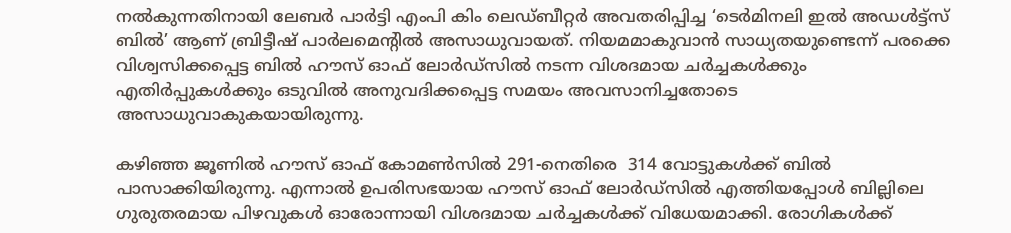നല്‍കുന്നതിനായി ലേബര്‍ പാര്‍ട്ടി എംപി കിം ലെഡ്ബീറ്റര്‍ അവതരിപ്പിച്ച ‘ടെര്‍മിനലി ഇല്‍ അഡള്‍ട്ട്സ് ബില്‍’ ആണ് ബ്രിട്ടീഷ് പാര്‍ലമെന്റില്‍ അസാധുവായത്. നിയമമാകുവാന്‍ സാധ്യതയുണ്ടെന്ന് പരക്കെ വിശ്വസിക്കപ്പെട്ട ബില്‍ ഹൗസ് ഓഫ് ലോര്‍ഡ്സില്‍ നടന്ന വിശദമായ ചര്‍ച്ചകള്‍ക്കും എതിര്‍പ്പുകള്‍ക്കും ഒടുവില്‍ അനുവദിക്കപ്പെട്ട സമയം അവസാനിച്ചതോടെ അസാധുവാകുകയായിരുന്നു.

കഴിഞ്ഞ ജൂണില്‍ ഹൗസ് ഓഫ് കോമണ്‍സില്‍ 291-നെതിരെ  314 വോട്ടുകള്‍ക്ക് ബില്‍ പാസാക്കിയിരുന്നു. എന്നാല്‍ ഉപരിസഭയായ ഹൗസ് ഓഫ് ലോര്‍ഡ്സില്‍ എത്തിയപ്പോള്‍ ബില്ലിലെ ഗുരുതരമായ പിഴവുകള്‍ ഓരോന്നായി വിശദമായ ചര്‍ച്ചകള്‍ക്ക് വിധേയമാക്കി. രോഗികള്‍ക്ക്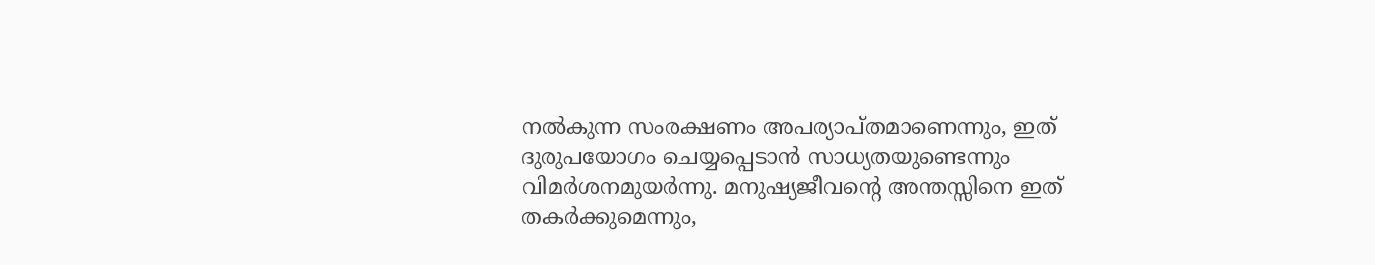നല്‍കുന്ന സംരക്ഷണം അപര്യാപ്തമാണെന്നും, ഇത് ദുരുപയോഗം ചെയ്യപ്പെടാന്‍ സാധ്യതയുണ്ടെന്നും വിമര്‍ശനമുയര്‍ന്നു. മനുഷ്യജീവന്റെ അന്തസ്സിനെ ഇത് തകര്‍ക്കുമെന്നും,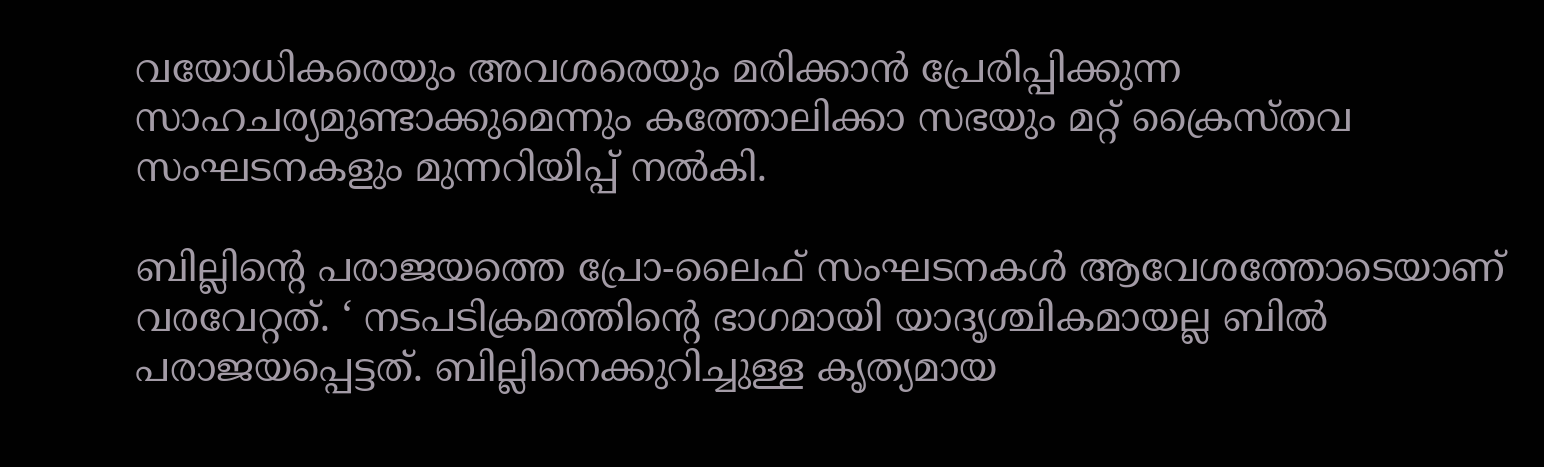വയോധികരെയും അവശരെയും മരിക്കാന്‍ പ്രേരിപ്പിക്കുന്ന സാഹചര്യമുണ്ടാക്കുമെന്നും കത്തോലിക്കാ സഭയും മറ്റ് ക്രൈസ്തവ സംഘടനകളും മുന്നറിയിപ്പ് നല്‍കി.

ബില്ലിന്റെ പരാജയത്തെ പ്രോ-ലൈഫ് സംഘടനകള്‍ ആവേശത്തോടെയാണ് വരവേറ്റത്. ‘ നടപടിക്രമത്തിന്റെ ഭാഗമായി യാദൃശ്ചികമായല്ല ബില്‍ പരാജയപ്പെട്ടത്. ബില്ലിനെക്കുറിച്ചുള്ള കൃത്യമായ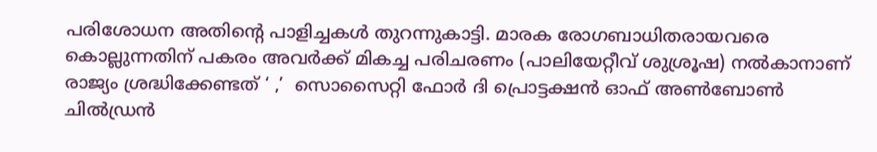പരിശോധന അതിന്റെ പാളിച്ചകള്‍ തുറന്നുകാട്ടി. മാരക രോഗബാധിതരായവരെ കൊല്ലുന്നതിന് പകരം അവര്‍ക്ക് മികച്ച പരിചരണം (പാലിയേറ്റീവ് ശുശ്രൂഷ) നല്‍കാനാണ് രാജ്യം ശ്രദ്ധിക്കേണ്ടത് ‘ ,’  സൊസൈറ്റി ഫോര്‍ ദി പ്രൊട്ടക്ഷന്‍ ഓഫ് അണ്‍ബോണ്‍ ചില്‍ഡ്രന്‍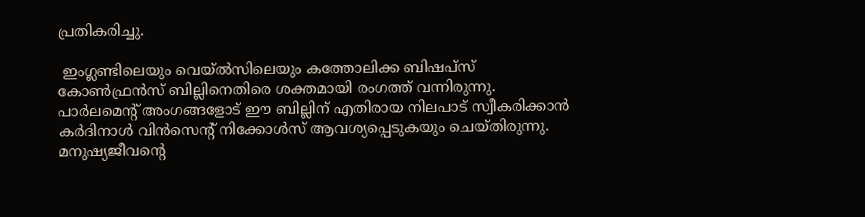പ്രതികരിച്ചു.

 ഇംഗ്ലണ്ടിലെയും വെയ്ല്‍സിലെയും കത്തോലിക്ക ബിഷപ്‌സ് കോണ്‍ഫ്രന്‍സ് ബില്ലിനെതിരെ ശക്തമായി രംഗത്ത് വന്നിരുന്നു. പാര്‍ലമെന്റ് അംഗങ്ങളോട് ഈ ബില്ലിന് എതിരായ നിലപാട് സ്വീകരിക്കാന്‍ കര്‍ദിനാള്‍ വിന്‍സെന്റ് നിക്കോള്‍സ് ആവശ്യപ്പെടുകയും ചെയ്തിരുന്നു. മനുഷ്യജീവന്റെ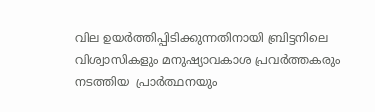വില ഉയര്‍ത്തിപ്പിടിക്കുന്നതിനായി ബ്രിട്ടനിലെ വിശ്വാസികളും മനുഷ്യാവകാശ പ്രവര്‍ത്തകരും നടത്തിയ  പ്രാര്‍ത്ഥനയും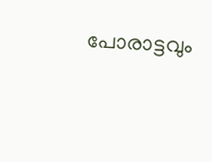പോരാട്ടവും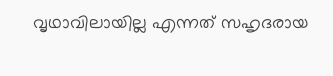വൃഥാവിലായില്ല എന്നത് സഹൃദരായ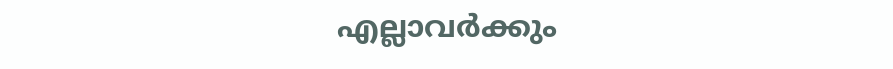എല്ലാവര്‍ക്കും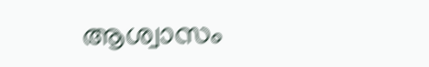ആശ്വാസം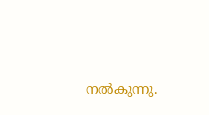നല്‍കുന്നു.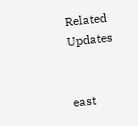Related Updates


east